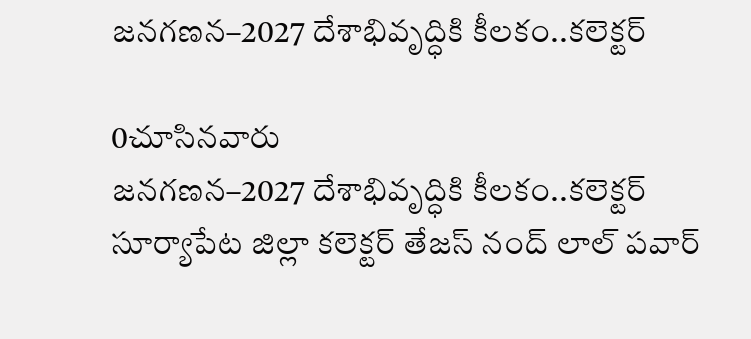జనగణన–2027 దేశాభివృద్ధికి కీలకం..కలెక్టర్

0చూసినవారు
జనగణన–2027 దేశాభివృద్ధికి కీలకం..కలెక్టర్
సూర్యాపేట జిల్లా కలెక్టర్ తేజస్ నంద్ లాల్ పవార్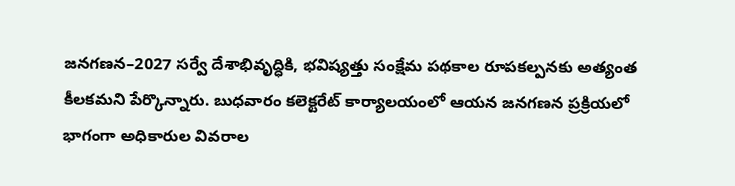జనగణన–2027 సర్వే దేశాభివృద్ధికి, భవిష్యత్తు సంక్షేమ పథకాల రూపకల్పనకు అత్యంత కీలకమని పేర్కొన్నారు. బుధవారం కలెక్టరేట్ కార్యాలయంలో ఆయన జనగణన ప్రక్రియలో భాగంగా అధికారుల వివరాల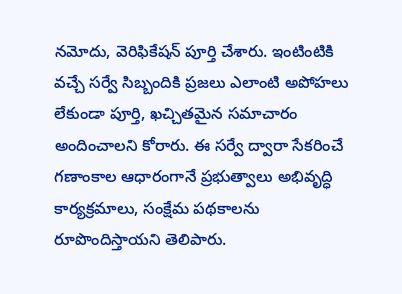నమోదు, వెరిఫికేషన్ పూర్తి చేశారు. ఇంటింటికి వచ్చే సర్వే సిబ్బందికి ప్రజలు ఎలాంటి అపోహలు లేకుండా పూర్తి, ఖచ్చితమైన సమాచారం అందించాలని కోరారు. ఈ సర్వే ద్వారా సేకరించే గణాంకాల ఆధారంగానే ప్రభుత్వాలు అభివృద్ధి కార్యక్రమాలు, సంక్షేమ పథకాలను రూపొందిస్తాయని తెలిపారు.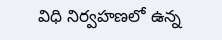విధి నిర్వహణలో ఉన్న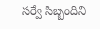సర్వే సిబ్బందిని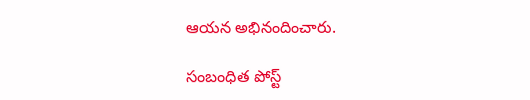ఆయన అభినందించారు.

సంబంధిత పోస్ట్